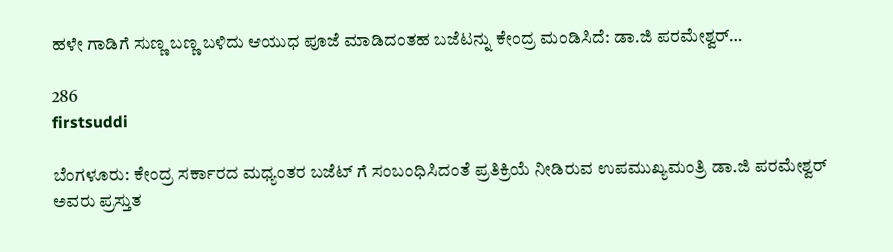ಹಳೇ ಗಾಡಿಗೆ ಸುಣ್ಣ ಬಣ್ಣ ಬಳಿದು ಆಯುಧ ಪೂಜೆ ಮಾಡಿದಂತಹ ಬಜೆಟನ್ನು ಕೇಂದ್ರ ಮಂಡಿಸಿದೆ: ಡಾ.ಜಿ ಪರಮೇಶ್ವರ್…

286
firstsuddi

ಬೆಂಗಳೂರು: ಕೇಂದ್ರ ಸರ್ಕಾರದ ಮಧ್ಯಂತರ ಬಜೆಟ್ ಗೆ ಸಂಬಂಧಿಸಿದಂತೆ ಪ್ರತಿಕ್ರಿಯೆ ನೀಡಿರುವ ಉಪಮುಖ್ಯಮಂತ್ರಿ ಡಾ.ಜಿ ಪರಮೇಶ್ವರ್ ಅವರು ಪ್ರಸ್ತುತ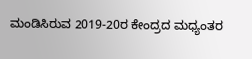ಮಂಡಿಸಿರುವ 2019-20ರ ಕೇಂದ್ರದ ಮಧ್ಯಂತರ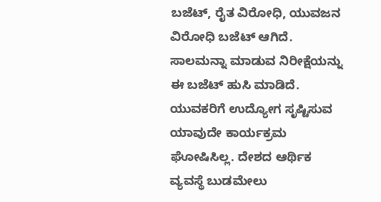ಬಜೆಟ್, ರೈತ ವಿರೋಧಿ, ಯುವಜನ ವಿರೋಧಿ ಬಜೆಟ್‌ ಆಗಿದೆ. ಸಾಲಮನ್ನಾ ಮಾಡುವ ನಿರೀಕ್ಷೆಯನ್ನು ಈ ಬಜೆಟ್ ಹುಸಿ ಮಾಡಿದೆ. ಯುವಕರಿಗೆ ಉದ್ಯೋಗ ಸೃಷ್ಟಿಸುವ ಯಾವುದೇ ಕಾರ್ಯಕ್ರಮ ಘೋಷಿಸಿಲ್ಲ. ದೇಶದ ಆರ್ಥಿಕ ವ್ಯವಸ್ಥೆ ಬುಡಮೇಲು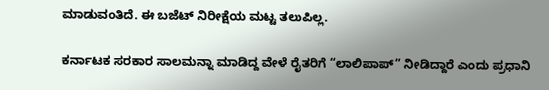ಮಾಡುವಂತಿದೆ. ಈ ಬಜೆಟ್‌ ನಿರೀಕ್ಷೆಯ ಮಟ್ಟ ತಲುಪಿಲ್ಲ.

ಕರ್ನಾಟಕ ಸರಕಾರ ಸಾಲಮನ್ನಾ ಮಾಡಿದ್ದ ವೇಳೆ ರೈತರಿಗೆ “ಲಾಲಿಪಾಪ್” ನೀಡಿದ್ದಾರೆ ಎಂದು ಪ್ರಧಾನಿ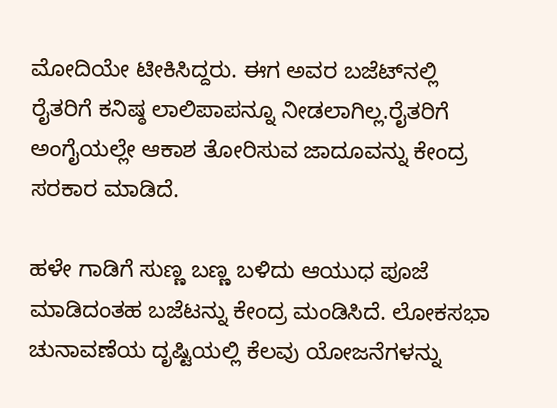ಮೋದಿಯೇ ಟೀಕಿಸಿದ್ದರು. ಈಗ ಅವರ ಬಜೆಟ್‌ನಲ್ಲಿ ರೈತರಿಗೆ ಕನಿಷ್ಠ ಲಾಲಿಪಾಪನ್ನೂ ನೀಡಲಾಗಿಲ್ಲ.ರೈತರಿಗೆ ಅಂಗೈಯಲ್ಲೇ ಆಕಾಶ ತೋರಿಸುವ ಜಾದೂವನ್ನು ಕೇಂದ್ರ ಸರಕಾರ ಮಾಡಿದೆ.

ಹಳೇ ಗಾಡಿಗೆ ಸುಣ್ಣ ಬಣ್ಣ ಬಳಿದು ಆಯುಧ ಪೂಜೆ ಮಾಡಿದಂತಹ ಬಜೆಟನ್ನು ಕೇಂದ್ರ ಮಂಡಿಸಿದೆ. ಲೋಕಸಭಾ ಚುನಾವಣೆಯ ದೃಷ್ಟಿಯಲ್ಲಿ ಕೆಲ‌ವು ಯೋಜನೆಗಳನ್ನು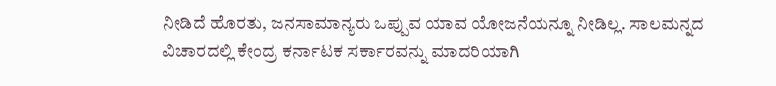ನೀಡಿದೆ ಹೊರತು, ಜನಸಾಮಾನ್ಯರು ಒಪ್ಪುವ ಯಾವ ಯೋಜನೆಯನ್ನೂ ನೀಡಿಲ್ಲ. ಸಾಲಮನ್ನದ ವಿಚಾರದಲ್ಲಿ ಕೇಂದ್ರ ಕರ್ನಾಟಕ ಸರ್ಕಾರವನ್ನು ಮಾದರಿಯಾಗಿ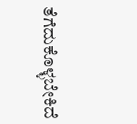ತೆಗೆದುಕೊಳ್ಳಬೇಕಿದೆ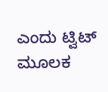ಎಂದು ಟ್ವಿಟ್ ಮೂಲಕ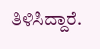ತಿಳಿಸಿದ್ದಾರೆ.